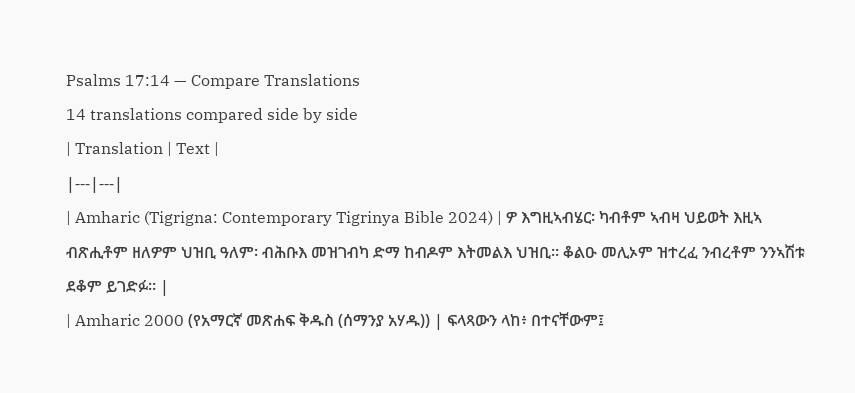Psalms 17:14 — Compare Translations
14 translations compared side by side
| Translation | Text |
|---|---|
| Amharic (Tigrigna: Contemporary Tigrinya Bible 2024) | ዎ እግዚኣብሄር፡ ካብቶም ኣብዛ ህይወት እዚኣ ብጽሒቶም ዘለዎም ህዝቢ ዓለም፡ ብሕቡእ መዝገብካ ድማ ከብዶም እትመልእ ህዝቢ። ቆልዑ መሊኦም ዝተረፈ ንብረቶም ንንኣሽቱ ደቆም ይገድፉ። |
| Amharic 2000 (የአማርኛ መጽሐፍ ቅዱስ (ሰማንያ አሃዱ)) | ፍላጻውን ላከ፥ በተናቸውም፤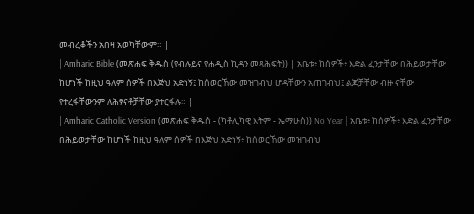መብረቆችን አበዛ አወካቸውም። |
| Amharic Bible (መጽሐፍ ቅዱስ (የብሉይና የሐዲስ ኪዳን መጻሕፍት)) | አቤቱ፥ ከሰዎች፥ እድል ፈንታቸው በሕይወታቸው ከሆነች ከዚህ ዓለም ሰዎች በእጅህ አድነኝ፤ ከሰወርኸው መዝገብህ ሆዳቸውን አጠገብህ፤ ልጆቻቸው ብዙ ናቸው የተረፋቸውንም ለሕፃናቶቻቸው ያተርፋሉ። |
| Amharic Catholic Version (መጽሐፍ ቅዱስ - (ካቶሊካዊ እትም - ኤማሁስ)) No Year | አቤቱ፥ ከሰዎች፥ እድል ፈንታቸው በሕይወታቸው ከሆነች ከዚህ ዓለም ሰዎች በእጅህ አድነኝ፥ ከሰወርኸው መዝገብህ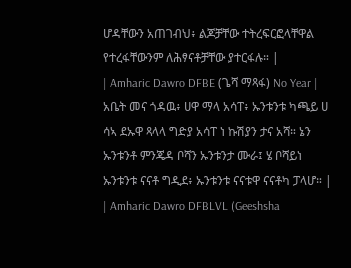ሆዳቸውን አጠገብህ፥ ልጆቻቸው ተትረፍርፎላቸዋል የተረፋቸውንም ለሕፃናቶቻቸው ያተርፋሉ። |
| Amharic Dawro DFBE (ጌሻ ማጻፋ) No Year | አቤት መና ጎዳዉ፥ ሀዋ ማላ አሳፐ፥ ኡንቱንቱ ካጫይ ሀ ሳኣ ደኡዋ ጻላላ ግድያ አሳፐ ነ ኩሽያን ታና አሻ። ኔን ኡንቱንቶ ምንጄዳ ቦሻን ኡንቱንታ ሙራ፤ ሄ ቦሻይነ ኡንቱንቱ ናናቶ ግዲደ፥ ኡንቱንቱ ናናቱዋ ናናቶካ ፓላሆ። |
| Amharic Dawro DFBLVL (Geeshsha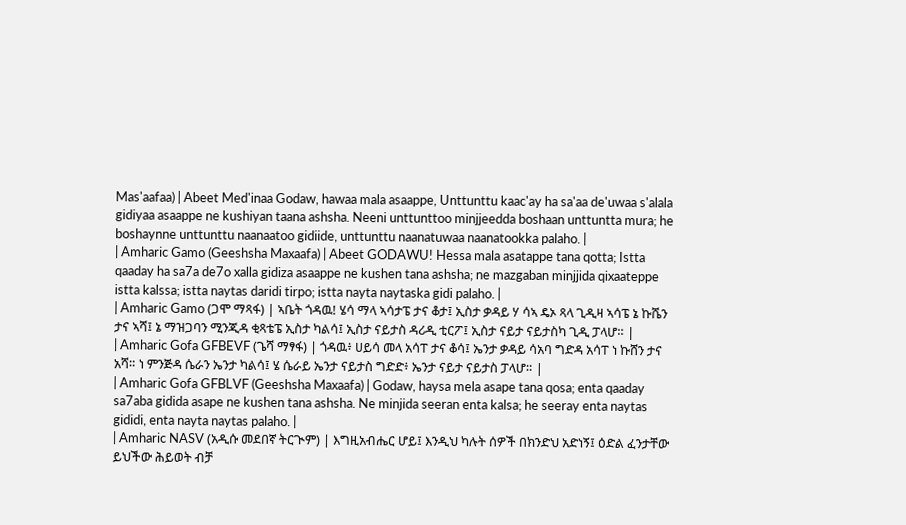Mas'aafaa) | Abeet Med'inaa Godaw, hawaa mala asaappe, Unttunttu kaac'ay ha sa'aa de'uwaa s'alala gidiyaa asaappe ne kushiyan taana ashsha. Neeni unttunttoo minjjeedda boshaan unttuntta mura; he boshaynne unttunttu naanaatoo gidiide, unttunttu naanatuwaa naanatookka palaho. |
| Amharic Gamo (Geeshsha Maxaafa) | Abeet GODAWU! Hessa mala asatappe tana qotta; Istta qaaday ha sa7a de7o xalla gidiza asaappe ne kushen tana ashsha; ne mazgaban minjjida qixaateppe istta kalssa; istta naytas daridi tirpo; istta nayta naytaska gidi palaho. |
| Amharic Gamo (ጋሞ ማጻፋ) | ኣቤት ጎዳዉ! ሄሳ ማላ ኣሳታፔ ታና ቆታ፤ ኢስታ ቃዳይ ሃ ሳኣ ዴኦ ጻላ ጊዲዛ ኣሳፔ ኔ ኩሼን ታና ኣሻ፤ ኔ ማዝጋባን ሚንጂዳ ቂጻቴፔ ኢስታ ካልሳ፤ ኢስታ ናይታስ ዳሪዲ ቲርፖ፤ ኢስታ ናይታ ናይታስካ ጊዲ ፓላሆ። |
| Amharic Gofa GFBEVF (ጌሻ ማፃፋ) | ጎዳዉ፥ ሀይሳ መላ አሳፐ ታና ቆሳ፤ ኤንታ ቃዳይ ሳአባ ግድዳ አሳፐ ነ ኩሸን ታና አሻ። ነ ምንጅዳ ሴራን ኤንታ ካልሳ፤ ሄ ሴራይ ኤንታ ናይታስ ግድድ፥ ኤንታ ናይታ ናይታስ ፓላሆ። |
| Amharic Gofa GFBLVF (Geeshsha Maxaafa) | Godaw, haysa mela asape tana qosa; enta qaaday sa7aba gidida asape ne kushen tana ashsha. Ne minjida seeran enta kalsa; he seeray enta naytas gididi, enta nayta naytas palaho. |
| Amharic NASV (አዲሱ መደበኛ ትርጒም) | እግዚአብሔር ሆይ፤ እንዲህ ካሉት ሰዎች በክንድህ አድነኝ፤ ዕድል ፈንታቸው ይህችው ሕይወት ብቻ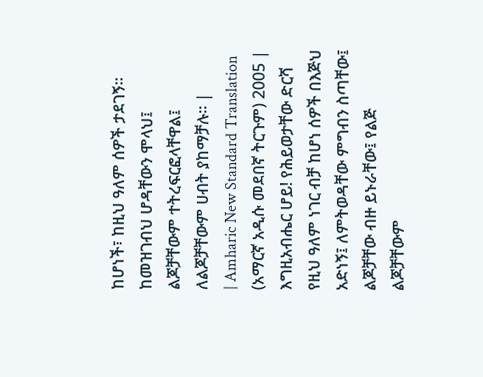ከሆነች፣ ከዚህ ዓለም ሰዎች ታደገኝ። ከመዝገብህ ሆዳቸውን ሞላህ፤ ልጆቻቸውም ተትረፍርፎላቸዋል፤ ለልጆቻቸውም ሀብት ያከማቻሉ። |
| Amharic New Standard Translation (አማርኛ አዲሱ መደበኛ ትርጉም) 2005 | እግዚአብሔር ሆይ! የሕይወታቸው ድርሻ የዚህ ዓለም ነገር ብቻ ከሆነ ሰዎች በእጅህ አድነኝ፤ ለምትወዳቸው ምግብን ስጣቸው፤ ልጆቻቸው ብዙ ይኑራቸው፤ የልጅ ልጆቻቸውም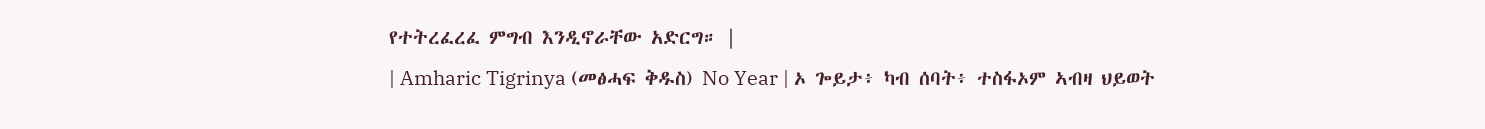የተትረፈረፈ ምግብ እንዲኖራቸው አድርግ። |
| Amharic Tigrinya (መፅሓፍ ቅዱስ) No Year | ኦ ጐይታ፥ ካብ ሰባት፥ ተስፋኦም ኣብዛ ህይወት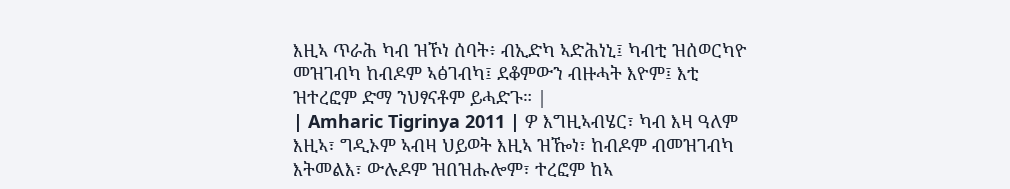እዚኣ ጥራሕ ካብ ዝኾነ ሰባት፥ ብኢድካ ኣድሕነኒ፤ ካብቲ ዝሰወርካዮ መዝገብካ ከብዶም ኣፅገብካ፤ ደቆምውን ብዙሓት እዮም፤ እቲ ዝተረፎም ድማ ንህፃናቶም ይሓድጉ። |
| Amharic Tigrinya 2011 | ዎ እግዚኣብሄር፣ ካብ እዛ ዓለም እዚኣ፣ ግዲኦም ኣብዛ ህይወት እዚኣ ዝዀነ፣ ከብዶም ብመዝገብካ እትመልእ፣ ውሉዶም ዝበዝሑሎም፣ ተረፎም ከኣ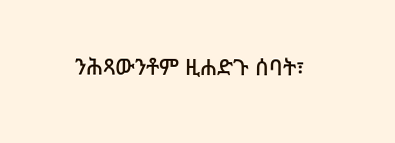ንሕጻውንቶም ዚሐድጉ ሰባት፣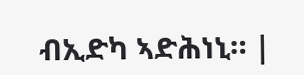ብኢድካ ኣድሕነኒ። |